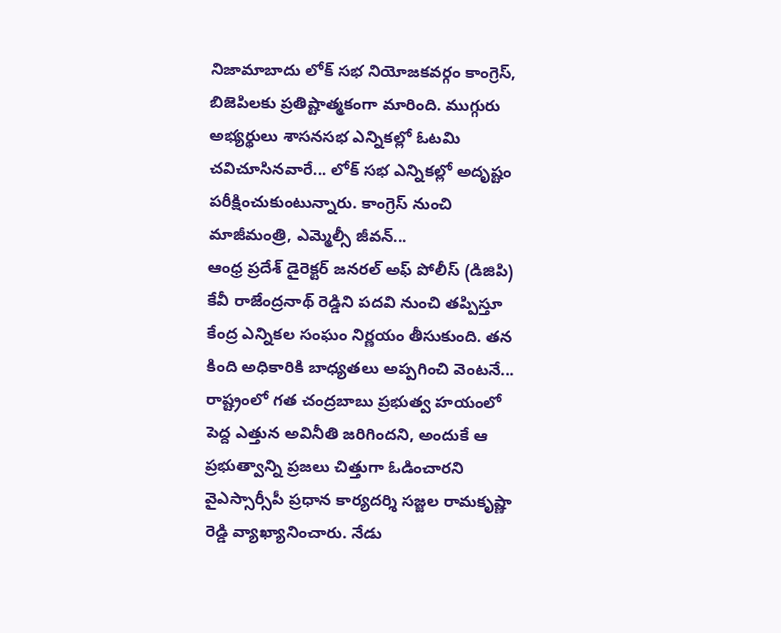నిజామాబాదు లోక్ సభ నియోజకవర్గం కాంగ్రెస్, బిజెపిలకు ప్రతిష్టాత్మకంగా మారింది. ముగ్గురు అభ్యర్థులు శాసనసభ ఎన్నికల్లో ఓటమి చవిచూసినవారే... లోక్ సభ ఎన్నికల్లో అదృష్టం పరీక్షించుకుంటున్నారు. కాంగ్రెస్ నుంచి మాజీమంత్రి, ఎమ్మెల్సీ జీవన్...
ఆంధ్ర ప్రదేశ్ డైరెక్టర్ జనరల్ అఫ్ పోలీస్ (డిజిపి) కేవీ రాజేంద్రనాథ్ రెడ్డిని పదవి నుంచి తప్పిస్తూ కేంద్ర ఎన్నికల సంఘం నిర్ణయం తీసుకుంది. తన కింది అధికారికి బాధ్యతలు అప్పగించి వెంటనే...
రాష్ట్రంలో గత చంద్రబాబు ప్రభుత్వ హయంలో పెద్ద ఎత్తున అవినీతి జరిగిందని, అందుకే ఆ ప్రభుత్వాన్ని ప్రజలు చిత్తుగా ఓడించారని వైఎస్సార్సీపీ ప్రధాన కార్యదర్శి సజ్జల రామకృష్ణా రెడ్డి వ్యాఖ్యానించారు. నేడు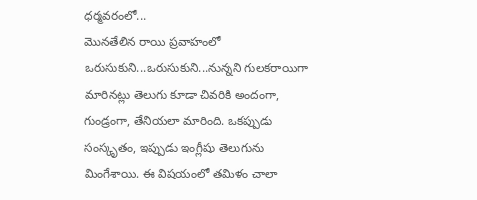ధర్మవరంలో...
మొనతేలిన రాయి ప్రవాహంలో ఒరుసుకుని...ఒరుసుకుని...నున్నని గులకరాయిగా మారినట్లు తెలుగు కూడా చివరికి అందంగా, గుండ్రంగా, తేనియలా మారింది. ఒకప్పుడు సంస్కృతం, ఇప్పుడు ఇంగ్లీషు తెలుగును మింగేశాయి. ఈ విషయంలో తమిళం చాలా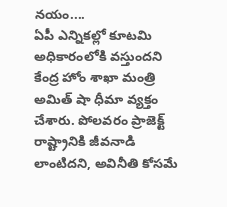నయం....
ఏపీ ఎన్నికల్లో కూటమి అధికారంలోకి వస్తుందని కేంద్ర హోం శాఖా మంత్రి అమిత్ షా ధీమా వ్యక్తం చేశారు. పోలవరం ప్రాజెక్ట్ రాష్ట్రానికి జీవనాడి లాంటిదని, అవినీతి కోసమే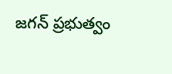జగన్ ప్రభుత్వం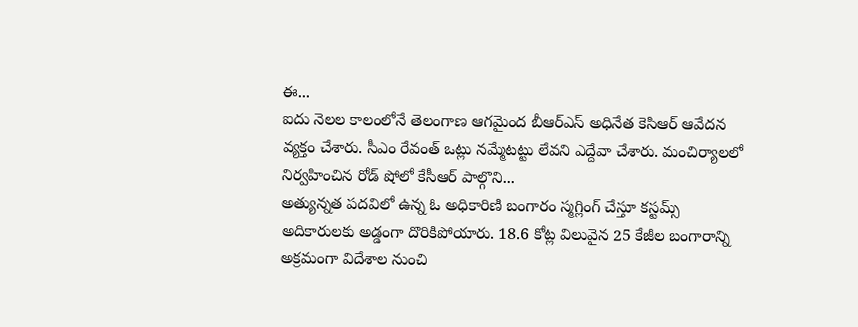ఈ...
ఐదు నెలల కాలంలోనే తెలంగాణ ఆగమైంద బీఆర్ఎస్ అధినేత కెసిఆర్ ఆవేదన వ్యక్తం చేశారు. సీఎం రేవంత్ ఒట్లు నమ్మేటట్టు లేవని ఎద్దేవా చేశారు. మంచిర్యాలలో నిర్వహించిన రోడ్ షోలో కేసీఆర్ పాల్గొని...
అత్యున్నత పదవిలో ఉన్న ఓ అధికారిణి బంగారం స్మగ్లింగ్ చేస్తూ కస్టమ్స్ అదికారులకు అడ్డంగా దొరికిపోయారు. 18.6 కోట్ల విలువైన 25 కేజీల బంగారాన్ని అక్రమంగా విదేశాల నుంచి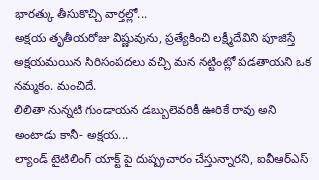భారత్కు తీసుకొచ్చి వార్తల్లో...
అక్షయ తృతీయరోజు విష్ణువును, ప్రత్యేకించి లక్ష్మీదేవిని పూజిస్తే అక్షయమయిన సిరిసంపదలు వచ్చి మన నట్టింట్లో పడతాయని ఒక నమ్మకం. మంచిదే.
లిలితా నున్నటి గుండాయన డబ్బులెవరికీ ఊరికే రావు అని అంటాడు కానీ- అక్షయ...
ల్యాండ్ టైటిలింగ్ యాక్ట్ పై దుష్ప్రచారం చేస్తున్నారని, ఐవీఆర్ఎస్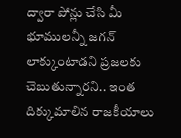ద్వారా పోన్లు చేసి మీ భూములన్నీ జగన్ లాక్కుంటాడని ప్రజలకు చెబుతున్నారని.. ఇంత దిక్కుమాలిన రాజకీయాలు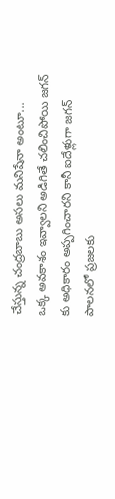చేస్తున్న చంద్రబాబు అసలు మనిషేనా అంటూ...
ఒక్క అవకాశం ఇవ్వాలని అడిగితే చలించిపోయి జగన్ కు అధికారం అప్పగించారని కానీ ఐదేళ్లుగా జగన్ పాలనలో ప్రజలకు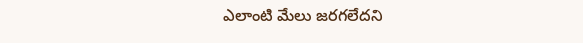ఎలాంటి మేలు జరగలేదని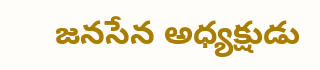జనసేన అధ్యక్షుడు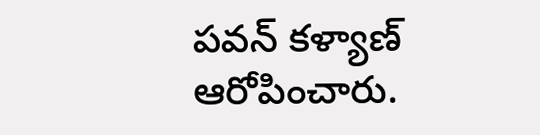పవన్ కళ్యాణ్ ఆరోపించారు.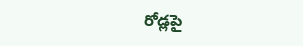రోడ్లపై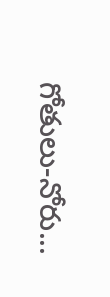గోతులు-నోరు...